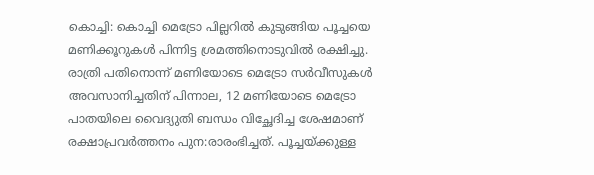കൊച്ചി: കൊച്ചി മെട്രോ പില്ലറിൽ കുടുങ്ങിയ പൂച്ചയെ മണിക്കൂറുകൾ പിന്നിട്ട ശ്രമത്തിനൊടുവിൽ രക്ഷിച്ചു. രാത്രി പതിനൊന്ന് മണിയോടെ മെട്രോ സർവീസുകൾ അവസാനിച്ചതിന് പിന്നാല, 12 മണിയോടെ മെട്രോ പാതയിലെ വൈദ്യുതി ബന്ധം വിച്ഛേദിച്ച ശേഷമാണ് രക്ഷാപ്രവർത്തനം പുന:രാരംഭിച്ചത്. പൂച്ചയ്ക്കുള്ള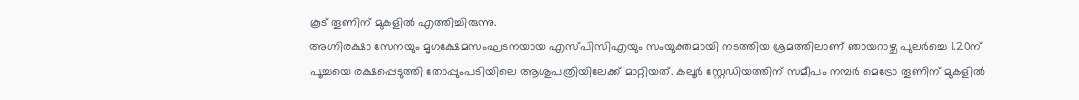കൂട് തൂണിന് മുകളിൽ എത്തിച്ചിരുന്നു.
അഗ്നിരക്ഷാ സേനയും മൃഗക്ഷേമസംഘടനയായ എസ്പിസിഎയും സംയുക്തമായി നടത്തിയ ശ്രമത്തിലാണ് ഞായറാഴ്ച പുലർച്ചെ 1.20ന് പൂച്ചയെ രക്ഷപ്പെടുത്തി തോപ്പുംപടിയിലെ ആശുപത്രിയിലേക്ക് മാറ്റിയത്. കലൂർ സ്റ്റേഡിയത്തിന് സമീപം നമ്പർ മെട്രോ തൂണിന് മുകളിൽ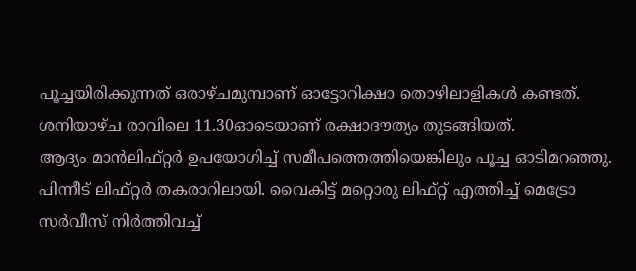പൂച്ചയിരിക്കുന്നത് ഒരാഴ്ചമുമ്പാണ് ഓട്ടോറിക്ഷാ തൊഴിലാളികൾ കണ്ടത്. ശനിയാഴ്ച രാവിലെ 11.30ഓടെയാണ് രക്ഷാദൗത്യം തുടങ്ങിയത്.
ആദ്യം മാൻലിഫ്റ്റർ ഉപയോഗിച്ച് സമീപത്തെത്തിയെങ്കിലും പൂച്ച ഓടിമറഞ്ഞു. പിന്നീട് ലിഫ്റ്റർ തകരാറിലായി. വൈകിട്ട് മറ്റൊരു ലിഫ്റ്റ് എത്തിച്ച് മെട്രോ സർവീസ് നിർത്തിവച്ച്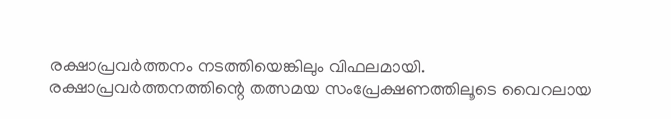രക്ഷാപ്രവർത്തനം നടത്തിയെങ്കിലും വിഫലമായി.
രക്ഷാപ്രവർത്തനത്തിന്റെ തത്സമയ സംപ്രേക്ഷണത്തിലൂടെ വൈറലായ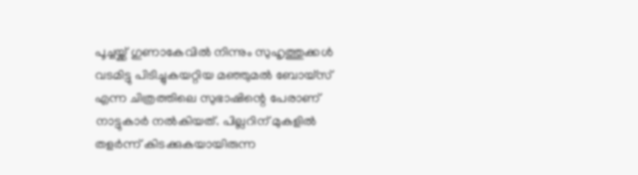പൂച്ചയ്ക്ക് ഗുണാകേവിൽ നിന്നും സുഹൃത്തുക്കൾ വടമിട്ടു പിടിച്ചുകയറ്റിയ മഞ്ഞുമൽ ബോയ്സ് എന്ന ചിത്രത്തിലെ സുഭാഷിന്റെ പേരാണ് നാട്ടുകാർ നൽകിയത്. പില്ലറിന് മുകളിൽ തളർന്ന് കിടക്കുകയായിരുന്ന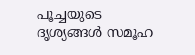പൂച്ചയുടെ ദൃശ്യങ്ങൾ സമൂഹ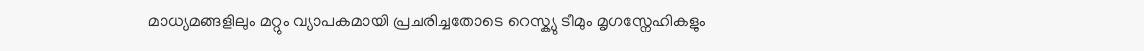മാധ്യമങ്ങളിലും മറ്റും വ്യാപകമായി പ്രചരിച്ചതോടെ റെസ്ക്യു ടീമും മൃഗസ്നേഹികളും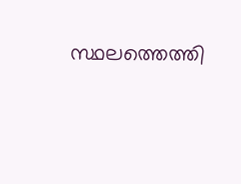സ്ഥലത്തെത്തി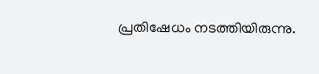പ്രതിഷേധം നടത്തിയിരുന്നു.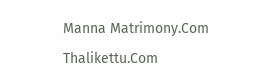Manna Matrimony.Com
Thalikettu.Com